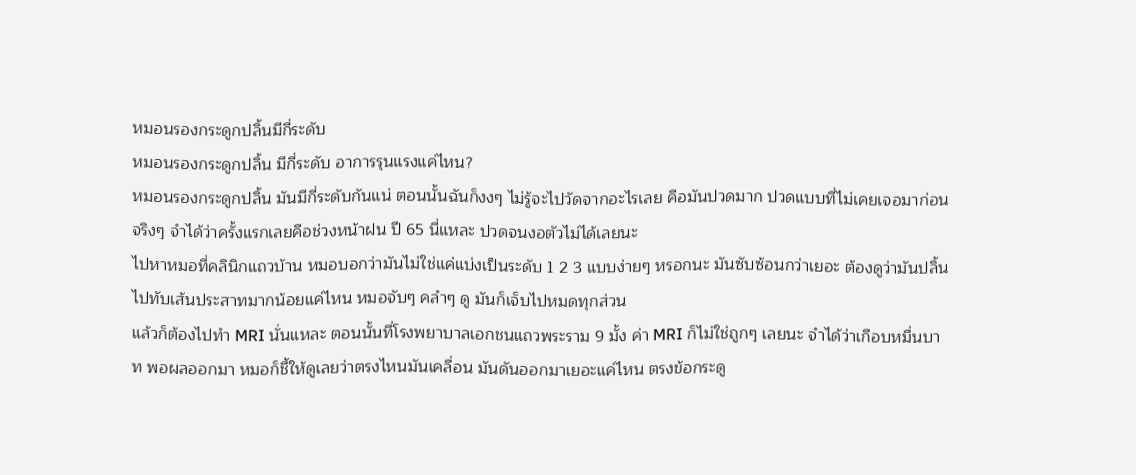หมอนรองกระดูกปลิ้นมีกี่ระดับ
หมอนรองกระดูกปลิ้น มีกี่ระดับ อาการรุนแรงแค่ไหน?
หมอนรองกระดูกปลิ้น มันมีกี่ระดับกันแน่ ตอนนั้นฉันก็งงๆ ไม่รู้จะไปวัดจากอะไรเลย คือมันปวดมาก ปวดแบบที่ไม่เคยเจอมาก่อนจริงๆ จำได้ว่าครั้งแรกเลยคือช่วงหน้าฝน ปี 65 นี่แหละ ปวดจนงอตัวไม่ได้เลยนะ
ไปหาหมอที่คลินิกแถวบ้าน หมอบอกว่ามันไม่ใช่แค่แบ่งเป็นระดับ 1 2 3 แบบง่ายๆ หรอกนะ มันซับซ้อนกว่าเยอะ ต้องดูว่ามันปลิ้นไปทับเส้นประสาทมากน้อยแค่ไหน หมอจับๆ คลำๆ ดู มันก็เจ็บไปหมดทุกส่วน
แล้วก็ต้องไปทำ MRI นั่นแหละ ตอนนั้นที่โรงพยาบาลเอกชนแถวพระราม 9 มั้ง ค่า MRI ก็ไม่ใช่ถูกๆ เลยนะ จำได้ว่าเกือบหมื่นบาท พอผลออกมา หมอก็ชี้ให้ดูเลยว่าตรงไหนมันเคลื่อน มันดันออกมาเยอะแค่ไหน ตรงข้อกระดู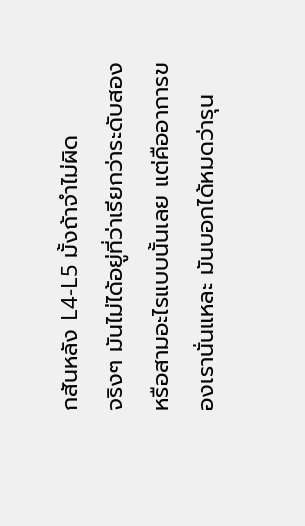กสันหลัง L4-L5 มั้งถ้าจำไม่ผิด
จริงๆ มันไม่ได้อยู่ที่ว่าเรียกว่าระดับสองหรือสามอะไรแบบนั้นเลย แต่คืออาการของเรานั่นแหละ มันบอกได้หมดว่ารุน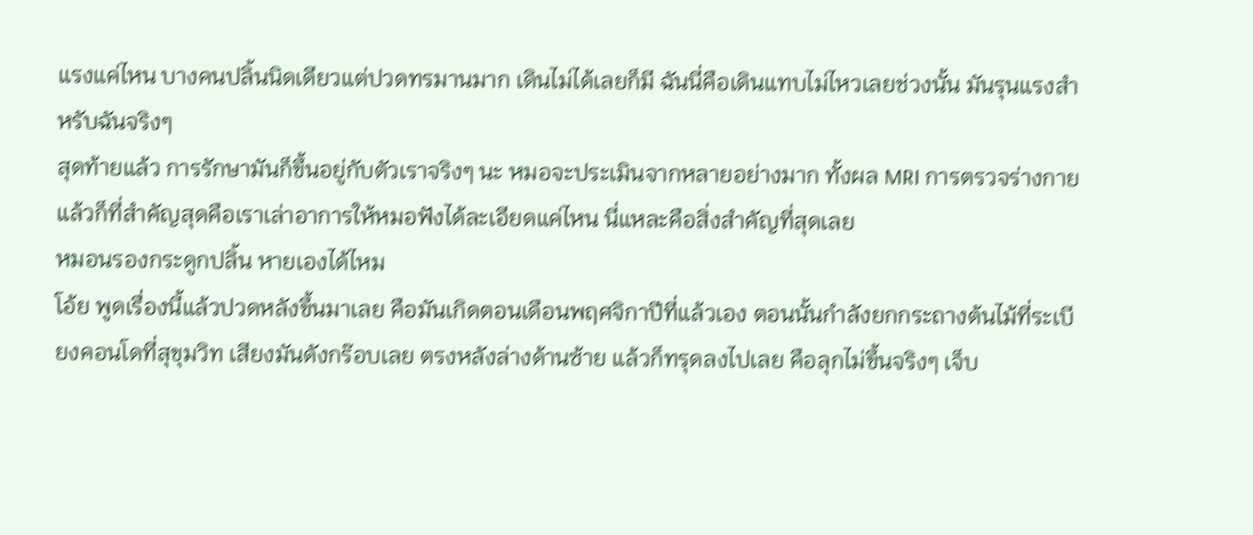แรงแค่ไหน บางคนปลิ้นนิดเดียวแต่ปวดทรมานมาก เดินไม่ได้เลยก็มี ฉันนี่คือเดินแทบไม่ไหวเลยช่วงนั้น มันรุนแรงสำหรับฉันจริงๆ
สุดท้ายแล้ว การรักษามันก็ขึ้นอยู่กับตัวเราจริงๆ นะ หมอจะประเมินจากหลายอย่างมาก ทั้งผล MRI การตรวจร่างกาย แล้วก็ที่สำคัญสุดคือเราเล่าอาการให้หมอฟังได้ละเอียดแค่ไหน นี่แหละคือสิ่งสำคัญที่สุดเลย
หมอนรองกระดูกปลิ้น หายเองได้ไหม
โอ้ย พูดเรื่องนี้แล้วปวดหลังขึ้นมาเลย คือมันเกิดตอนเดือนพฤศจิกาปีที่แล้วเอง ตอนนั้นกำลังยกกระถางต้นไม้ที่ระเบียงคอนโดที่สุขุมวิท เสียงมันดังกร๊อบเลย ตรงหลังล่างด้านซ้าย แล้วก็ทรุดลงไปเลย คือลุกไม่ขึ้นจริงๆ เจ็บ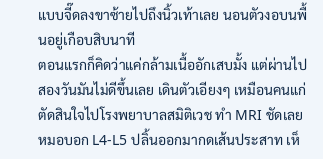แบบจี๊ดลงขาซ้ายไปถึงนิ้วเท้าเลย นอนตัวงอบนพื้นอยู่เกือบสิบนาที
ตอนแรกก็คิดว่าแค่กล้ามเนื้ออักเสบมั้ง แต่ผ่านไปสองวันมันไม่ดีขึ้นเลย เดินตัวเอียงๆ เหมือนคนแก่ ตัดสินใจไปโรงพยาบาลสมิติเวช ทำ MRI ชัดเลย หมอบอก L4-L5 ปลิ้นออกมากดเส้นประสาท เห็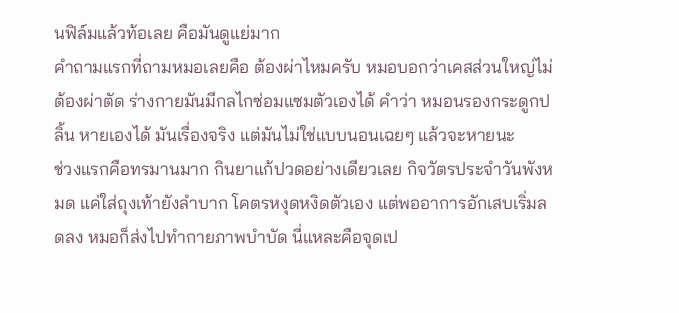นฟิล์มแล้วท้อเลย คือมันดูแย่มาก
คำถามแรกที่ถามหมอเลยคือ ต้องผ่าไหมครับ หมอบอกว่าเคสส่วนใหญ่ไม่ต้องผ่าตัด ร่างกายมันมีกลไกซ่อมแซมตัวเองได้ คำว่า หมอนรองกระดูกปลิ้น หายเองได้ มันเรื่องจริง แต่มันไม่ใช่แบบนอนเฉยๆ แล้วจะหายนะ
ช่วงแรกคือทรมานมาก กินยาแก้ปวดอย่างเดียวเลย กิจวัตรประจำวันพังหมด แค่ใส่ถุงเท้ายังลำบาก โคตรหงุดหงิดตัวเอง แต่พออาการอักเสบเริ่มลดลง หมอก็ส่งไปทำกายภาพบำบัด นี่แหละคือจุดเป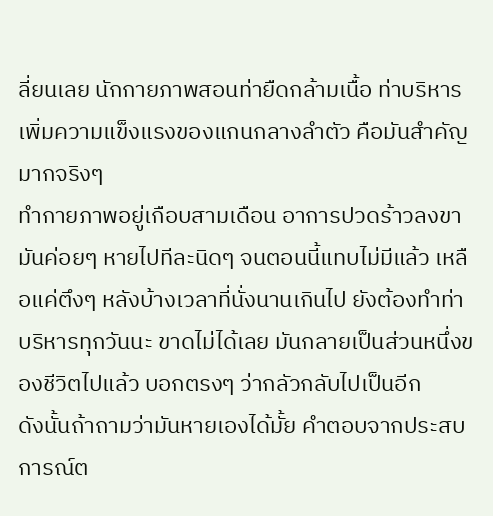ลี่ยนเลย นักกายภาพสอนท่ายืดกล้ามเนื้อ ท่าบริหารเพิ่มความแข็งแรงของแกนกลางลำตัว คือมันสำคัญมากจริงๆ
ทำกายภาพอยู่เกือบสามเดือน อาการปวดร้าวลงขามันค่อยๆ หายไปทีละนิดๆ จนตอนนี้แทบไม่มีแล้ว เหลือแค่ตึงๆ หลังบ้างเวลาที่นั่งนานเกินไป ยังต้องทำท่าบริหารทุกวันนะ ขาดไม่ได้เลย มันกลายเป็นส่วนหนึ่งของชีวิตไปแล้ว บอกตรงๆ ว่ากลัวกลับไปเป็นอีก
ดังนั้นถ้าถามว่ามันหายเองได้มั้ย คำตอบจากประสบการณ์ต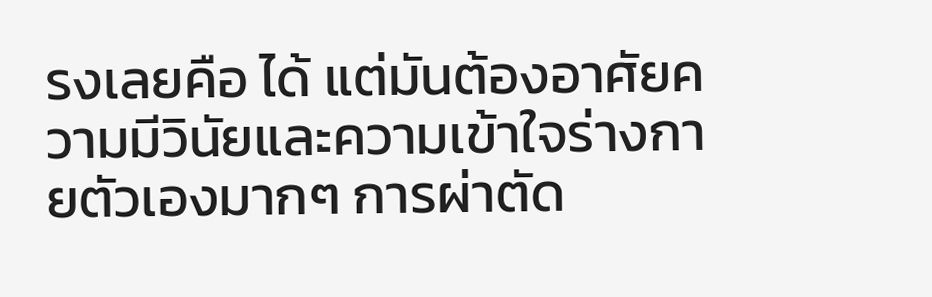รงเลยคือ ได้ แต่มันต้องอาศัยความมีวินัยและความเข้าใจร่างกายตัวเองมากๆ การผ่าตัด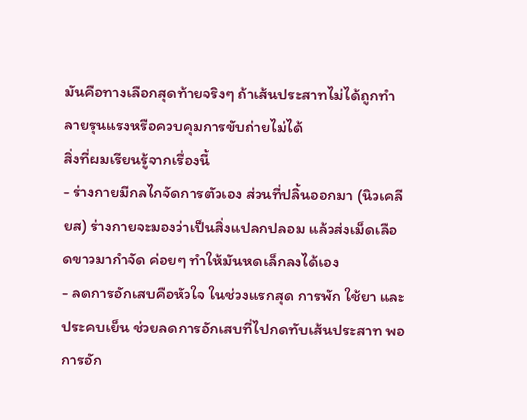มันคือทางเลือกสุดท้ายจริงๆ ถ้าเส้นประสาทไม่ได้ถูกทำลายรุนแรงหรือควบคุมการขับถ่ายไม่ได้
สิ่งที่ผมเรียนรู้จากเรื่องนี้
- ร่างกายมีกลไกจัดการตัวเอง ส่วนที่ปลิ้นออกมา (นิวเคลียส) ร่างกายจะมองว่าเป็นสิ่งแปลกปลอม แล้วส่งเม็ดเลือดขาวมากำจัด ค่อยๆ ทำให้มันหดเล็กลงได้เอง
- ลดการอักเสบคือหัวใจ ในช่วงแรกสุด การพัก ใช้ยา และประคบเย็น ช่วยลดการอักเสบที่ไปกดทับเส้นประสาท พอการอัก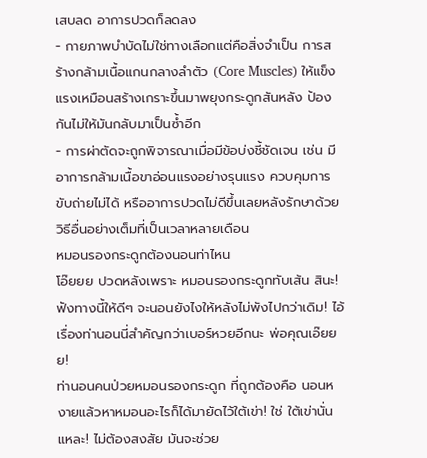เสบลด อาการปวดก็ลดลง
- กายภาพบำบัดไม่ใช่ทางเลือกแต่คือสิ่งจำเป็น การสร้างกล้ามเนื้อแกนกลางลำตัว (Core Muscles) ให้แข็งแรงเหมือนสร้างเกราะขึ้นมาพยุงกระดูกสันหลัง ป้องกันไม่ให้มันกลับมาเป็นซ้ำอีก
- การผ่าตัดจะถูกพิจารณาเมื่อมีข้อบ่งชี้ชัดเจน เช่น มีอาการกล้ามเนื้อขาอ่อนแรงอย่างรุนแรง ควบคุมการขับถ่ายไม่ได้ หรืออาการปวดไม่ดีขึ้นเลยหลังรักษาด้วยวิธีอื่นอย่างเต็มที่เป็นเวลาหลายเดือน
หมอนรองกระดูกต้องนอนท่าไหน
โอ๊ยยย ปวดหลังเพราะ หมอนรองกระดูกทับเส้น สินะ! ฟังทางนี้ให้ดีๆ จะนอนยังไงให้หลังไม่พังไปกว่าเดิม! ไอ้เรื่องท่านอนนี่สำคัญกว่าเบอร์หวยอีกนะ พ่อคุณเอ๊ยยย!
ท่านอนคนป่วยหมอนรองกระดูก ที่ถูกต้องคือ นอนหงายแล้วหาหมอนอะไรก็ได้มายัดไว้ใต้เข่า! ใช่ ใต้เข่านั่นแหละ! ไม่ต้องสงสัย มันจะช่วย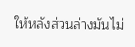ให้หลังส่วนล่างมันไม่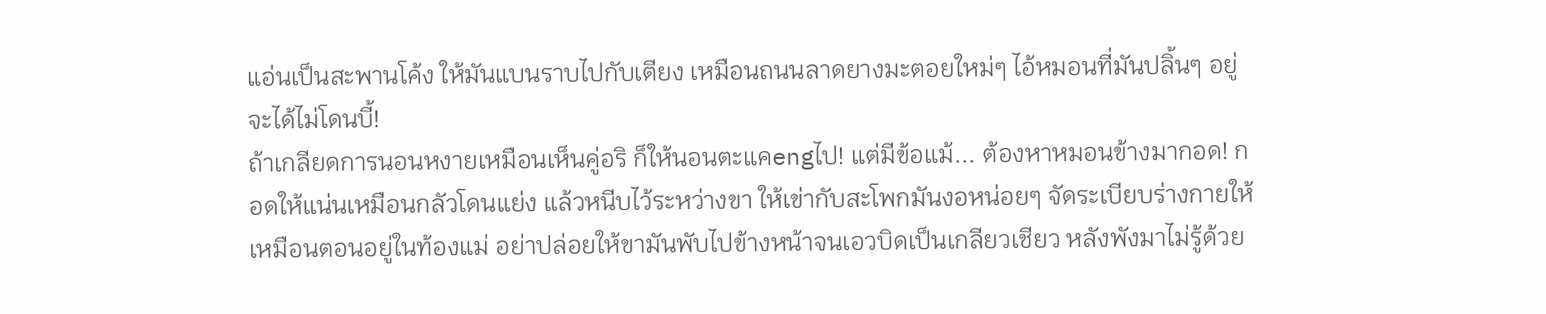แอ่นเป็นสะพานโค้ง ให้มันแบนราบไปกับเตียง เหมือนถนนลาดยางมะตอยใหม่ๆ ไอ้หมอนที่มันปลิ้นๆ อยู่จะได้ไม่โดนบี้!
ถ้าเกลียดการนอนหงายเหมือนเห็นคู่อริ ก็ให้นอนตะแคengไป! แต่มีข้อแม้... ต้องหาหมอนข้างมากอด! กอดให้แน่นเหมือนกลัวโดนแย่ง แล้วหนีบไว้ระหว่างขา ให้เข่ากับสะโพกมันงอหน่อยๆ จัดระเบียบร่างกายให้เหมือนตอนอยู่ในท้องแม่ อย่าปล่อยให้ขามันพับไปข้างหน้าจนเอวบิดเป็นเกลียวเชียว หลังพังมาไม่รู้ด้วย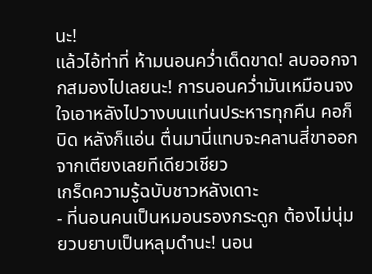นะ!
แล้วไอ้ท่าที่ ห้ามนอนคว่ำเด็ดขาด! ลบออกจากสมองไปเลยนะ! การนอนคว่ำมันเหมือนจงใจเอาหลังไปวางบนแท่นประหารทุกคืน คอก็บิด หลังก็แอ่น ตื่นมานี่แทบจะคลานสี่ขาออกจากเตียงเลยทีเดียวเชียว
เกร็ดความรู้ฉบับชาวหลังเดาะ
- ที่นอนคนเป็นหมอนรองกระดูก ต้องไม่นุ่มยวบยาบเป็นหลุมดำนะ! นอน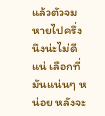แล้วตัวจมหายไปครึ่งนึงน่ะไม่ดีแน่ เลือกที่มันแน่นๆ หน่อย หลังจะ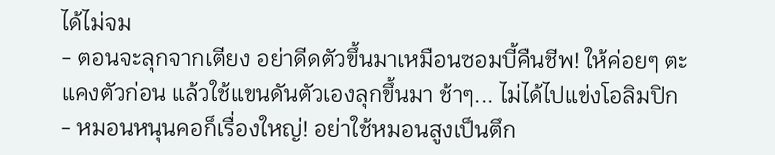ได้ไม่จม
- ตอนจะลุกจากเตียง อย่าดีดตัวขึ้นมาเหมือนซอมบี้คืนชีพ! ให้ค่อยๆ ตะแคงตัวก่อน แล้วใช้แขนดันตัวเองลุกขึ้นมา ช้าๆ... ไม่ได้ไปแข่งโอลิมปิก
- หมอนหนุนคอก็เรื่องใหญ่! อย่าใช้หมอนสูงเป็นตึก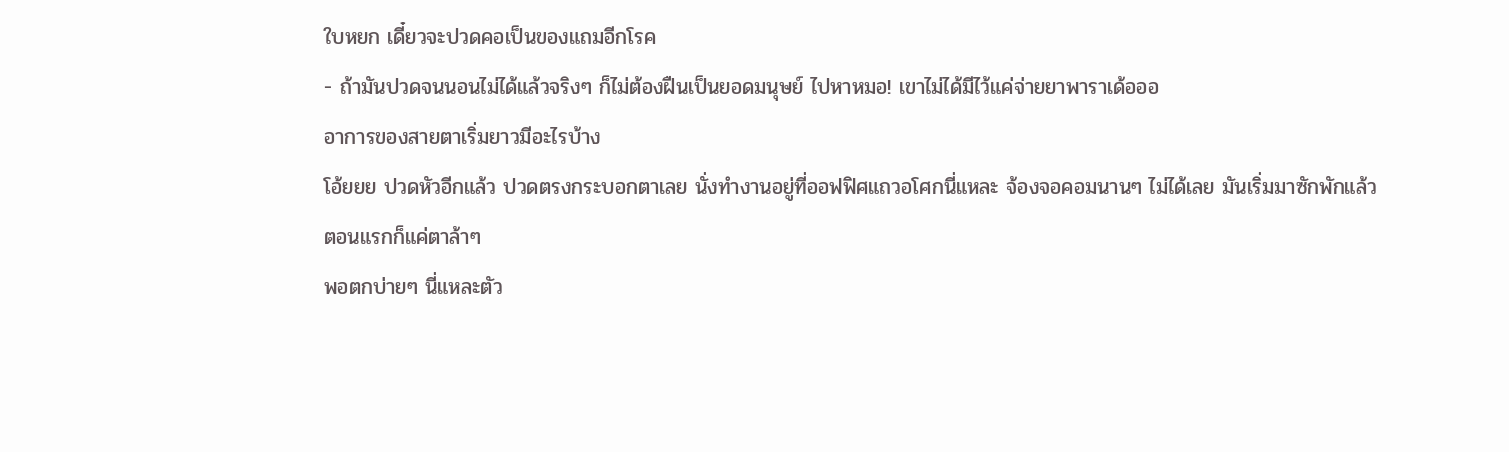ใบหยก เดี๋ยวจะปวดคอเป็นของแถมอีกโรค
- ถ้ามันปวดจนนอนไม่ได้แล้วจริงๆ ก็ไม่ต้องฝืนเป็นยอดมนุษย์ ไปหาหมอ! เขาไม่ได้มีไว้แค่จ่ายยาพาราเด้อออ
อาการของสายตาเริ่มยาวมีอะไรบ้าง
โอ้ยยย ปวดหัวอีกแล้ว ปวดตรงกระบอกตาเลย นั่งทำงานอยู่ที่ออฟฟิศแถวอโศกนี่แหละ จ้องจอคอมนานๆ ไม่ได้เลย มันเริ่มมาซักพักแล้ว ตอนแรกก็แค่ตาล้าๆ
พอตกบ่ายๆ นี่แหละตัว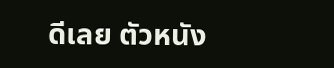ดีเลย ตัวหนัง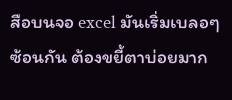สือบนจอ excel มันเริ่มเบลอๆ ซ้อนกัน ต้องขยี้ตาบ่อยมาก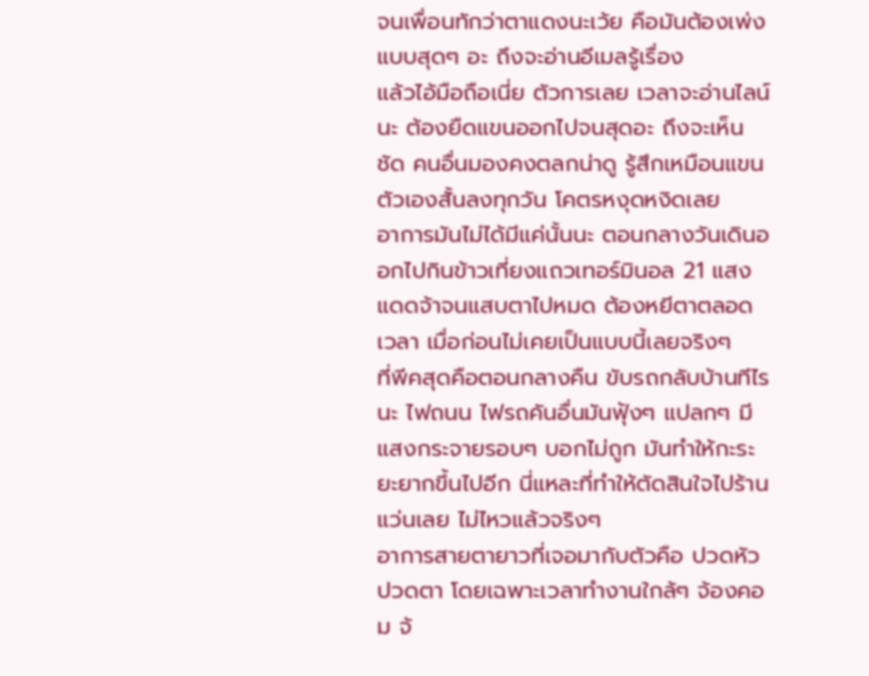จนเพื่อนทักว่าตาแดงนะเว้ย คือมันต้องเพ่งแบบสุดๆ อะ ถึงจะอ่านอีเมลรู้เรื่อง
แล้วไอ้มือถือเนี่ย ตัวการเลย เวลาจะอ่านไลน์นะ ต้องยืดแขนออกไปจนสุดอะ ถึงจะเห็นชัด คนอื่นมองคงตลกน่าดู รู้สึกเหมือนแขนตัวเองสั้นลงทุกวัน โคตรหงุดหงิดเลย
อาการมันไม่ได้มีแค่นั้นนะ ตอนกลางวันเดินออกไปกินข้าวเที่ยงแถวเทอร์มินอล 21 แสงแดดจ้าจนแสบตาไปหมด ต้องหยีตาตลอดเวลา เมื่อก่อนไม่เคยเป็นแบบนี้เลยจริงๆ
ที่พีคสุดคือตอนกลางคืน ขับรถกลับบ้านทีไรนะ ไฟถนน ไฟรถคันอื่นมันฟุ้งๆ แปลกๆ มีแสงกระจายรอบๆ บอกไม่ถูก มันทำให้กะระยะยากขึ้นไปอีก นี่แหละที่ทำให้ตัดสินใจไปร้านแว่นเลย ไม่ไหวแล้วจริงๆ
อาการสายตายาวที่เจอมากับตัวคือ ปวดหัว ปวดตา โดยเฉพาะเวลาทำงานใกล้ๆ จ้องคอม จ้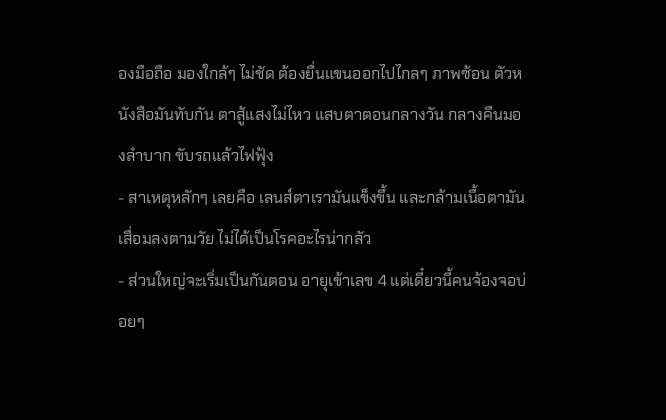องมือถือ มองใกล้ๆ ไม่ชัด ต้องยื่นแขนออกไปไกลๆ ภาพซ้อน ตัวหนังสือมันทับกัน ตาสู้แสงไม่ไหว แสบตาตอนกลางวัน กลางคืนมองลำบาก ขับรถแล้วไฟฟุ้ง
- สาเหตุหลักๆ เลยคือ เลนส์ตาเรามันแข็งขึ้น และกล้ามเนื้อตามันเสื่อมลงตามวัย ไม่ได้เป็นโรคอะไรน่ากลัว
- ส่วนใหญ่จะเริ่มเป็นกันตอน อายุเข้าเลข 4 แต่เดี๋ยวนี้คนจ้องจอบ่อยๆ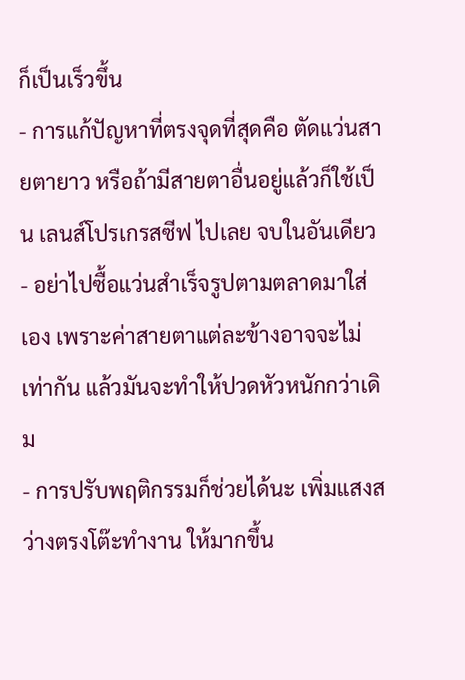ก็เป็นเร็วขึ้น
- การแก้ปัญหาที่ตรงจุดที่สุดคือ ตัดแว่นสายตายาว หรือถ้ามีสายตาอื่นอยู่แล้วก็ใช้เป็น เลนส์โปรเกรสซีฟ ไปเลย จบในอันเดียว
- อย่าไปซื้อแว่นสำเร็จรูปตามตลาดมาใส่เอง เพราะค่าสายตาแต่ละข้างอาจจะไม่เท่ากัน แล้วมันจะทำให้ปวดหัวหนักกว่าเดิม
- การปรับพฤติกรรมก็ช่วยได้นะ เพิ่มแสงสว่างตรงโต๊ะทำงาน ให้มากขึ้น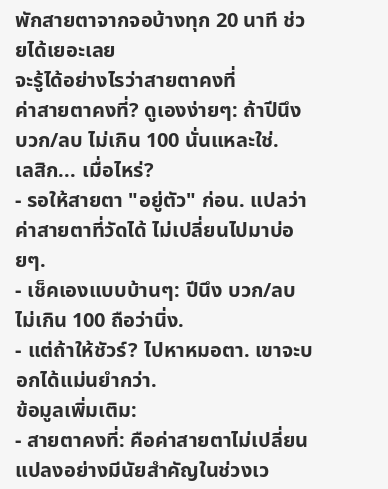พักสายตาจากจอบ้างทุก 20 นาที ช่วยได้เยอะเลย
จะรู้ได้อย่างไรว่าสายตาคงที่
ค่าสายตาคงที่? ดูเองง่ายๆ: ถ้าปีนึง บวก/ลบ ไม่เกิน 100 นั่นแหละใช่.
เลสิก... เมื่อไหร่?
- รอให้สายตา "อยู่ตัว" ก่อน. แปลว่าค่าสายตาที่วัดได้ ไม่เปลี่ยนไปมาบ่อยๆ.
- เช็คเองแบบบ้านๆ: ปีนึง บวก/ลบ ไม่เกิน 100 ถือว่านิ่ง.
- แต่ถ้าให้ชัวร์? ไปหาหมอตา. เขาจะบอกได้แม่นยำกว่า.
ข้อมูลเพิ่มเติม:
- สายตาคงที่: คือค่าสายตาไม่เปลี่ยนแปลงอย่างมีนัยสำคัญในช่วงเว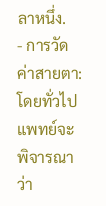ลาหนึ่ง.
- การวัดค่าสายตา: โดยทั่วไป แพทย์จะพิจารณาว่า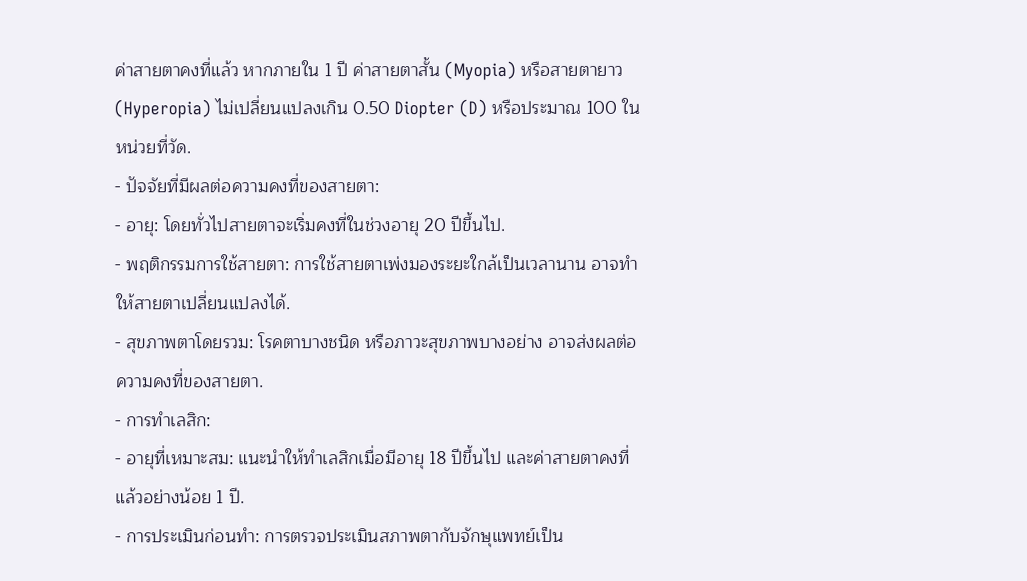ค่าสายตาคงที่แล้ว หากภายใน 1 ปี ค่าสายตาสั้น (Myopia) หรือสายตายาว (Hyperopia) ไม่เปลี่ยนแปลงเกิน 0.50 Diopter (D) หรือประมาณ 100 ในหน่วยที่วัด.
- ปัจจัยที่มีผลต่อความคงที่ของสายตา:
- อายุ: โดยทั่วไปสายตาจะเริ่มคงที่ในช่วงอายุ 20 ปีขึ้นไป.
- พฤติกรรมการใช้สายตา: การใช้สายตาเพ่งมองระยะใกล้เป็นเวลานาน อาจทำให้สายตาเปลี่ยนแปลงได้.
- สุขภาพตาโดยรวม: โรคตาบางชนิด หรือภาวะสุขภาพบางอย่าง อาจส่งผลต่อความคงที่ของสายตา.
- การทำเลสิก:
- อายุที่เหมาะสม: แนะนำให้ทำเลสิกเมื่อมีอายุ 18 ปีขึ้นไป และค่าสายตาคงที่แล้วอย่างน้อย 1 ปี.
- การประเมินก่อนทำ: การตรวจประเมินสภาพตากับจักษุแพทย์เป็น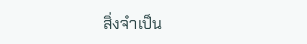สิ่งจำเป็น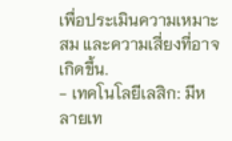เพื่อประเมินความเหมาะสม และความเสี่ยงที่อาจเกิดขึ้น.
- เทคโนโลยีเลสิก: มีหลายเท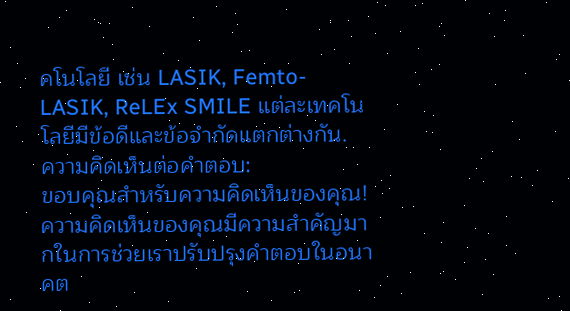คโนโลยี เช่น LASIK, Femto-LASIK, ReLEx SMILE แต่ละเทคโนโลยีมีข้อดีและข้อจำกัดแตกต่างกัน.
ความคิดเห็นต่อคำตอบ:
ขอบคุณสำหรับความคิดเห็นของคุณ! ความคิดเห็นของคุณมีความสำคัญมากในการช่วยเราปรับปรุงคำตอบในอนาคต